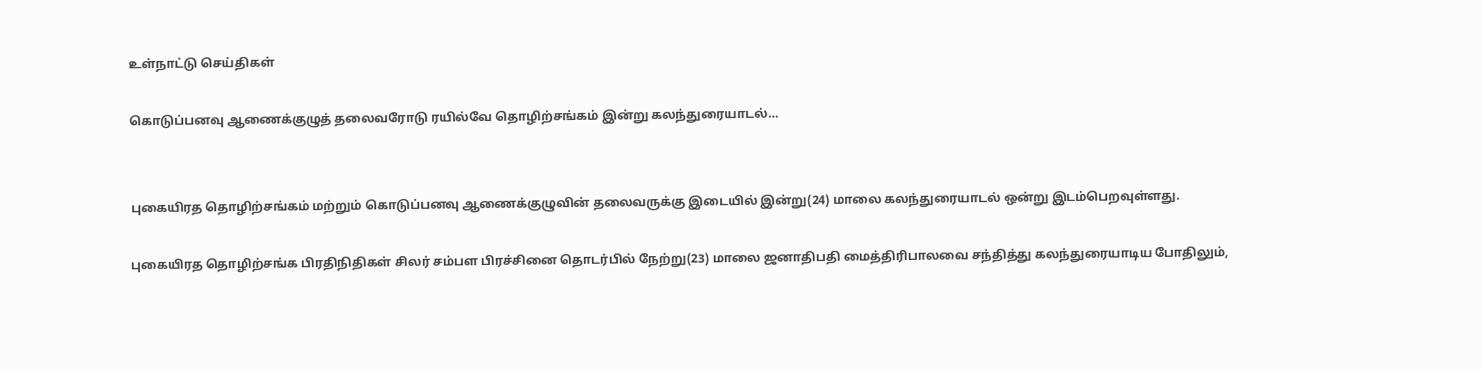உள்நாட்டு செய்திகள்

கொடுப்பனவு ஆணைக்குழுத் தலைவரோடு ரயில்வே தொழிற்சங்கம் இன்று கலந்துரையாடல்…


புகையிரத தொழிற்சங்கம் மற்றும் கொடுப்பனவு ஆணைக்குழுவின் தலைவருக்கு இடையில் இன்று(24) மாலை கலந்துரையாடல் ஒன்று இடம்பெறவுள்ளது.

புகையிரத தொழிற்சங்க பிரதிநிதிகள் சிலர் சம்பள பிரச்சினை தொடர்பில் நேற்று(23) மாலை ஜனாதிபதி மைத்திரிபாலவை சந்தித்து கலந்துரையாடிய போதிலும்,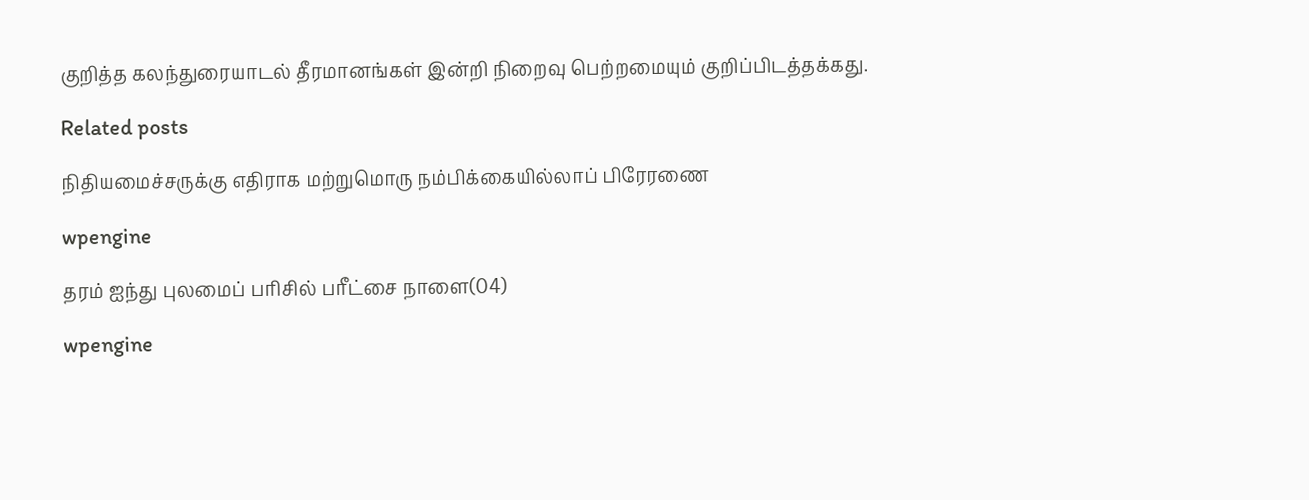குறித்த கலந்துரையாடல் தீரமானங்கள் இன்றி நிறைவு பெற்றமையும் குறிப்பிடத்தக்கது.

Related posts

நிதியமைச்சருக்கு எதிராக மற்றுமொரு நம்பிக்கையில்லாப் பிரேரணை

wpengine

தரம் ஐந்து புலமைப் பரிசில் பரீட்சை நாளை(04)

wpengine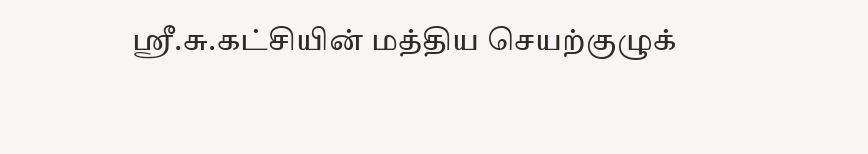ஸ்ரீ.சு.கட்சியின் மத்திய செயற்குழுக்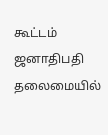கூட்டம் ஜனாதிபதி தலைமையில்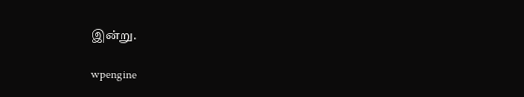இன்று.

wpengine